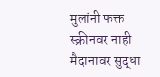मुलांनी फक्त स्क्रीनवर नाही मैदानावर सुद्धा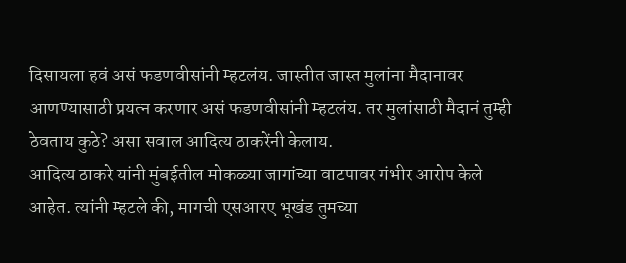दिसायला हवं असं फडणवीसांनी म्हटलंय. जास्तीत जास्त मुलांना मैदानावर आणण्यासाठी प्रयत्न करणार असं फडणवीसांनी म्हटलंय. तर मुलांसाठी मैदानं तुम्ही ठेवताय कुठे? असा सवाल आदित्य ठाकरेंनी केलाय.
आदित्य ठाकरे यांनी मुंबईतील मोकळ्या जागांच्या वाटपावर गंभीर आरोप केले आहेत. त्यांनी म्हटले की, मागची एसआरए भूखंड तुमच्या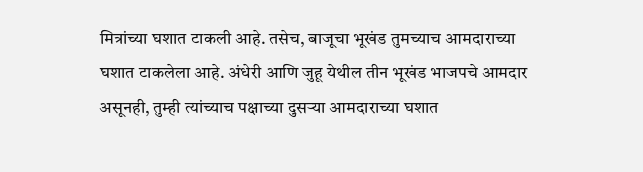मित्रांच्या घशात टाकली आहे. तसेच, बाजूचा भूखंड तुमच्याच आमदाराच्या घशात टाकलेला आहे. अंधेरी आणि जुहू येथील तीन भूखंड भाजपचे आमदार असूनही, तुम्ही त्यांच्याच पक्षाच्या दुसऱ्या आमदाराच्या घशात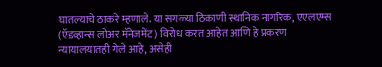घातल्याचे ठाकरे म्हणाले. या सगळ्या ठिकाणी स्थानिक नागरिक, एएलएम्स (ऍडव्हान्स लोअर मॅनेजमेंट) विरोध करत आहेत आणि हे प्रकरण न्यायालयातही गेले आहे, असेही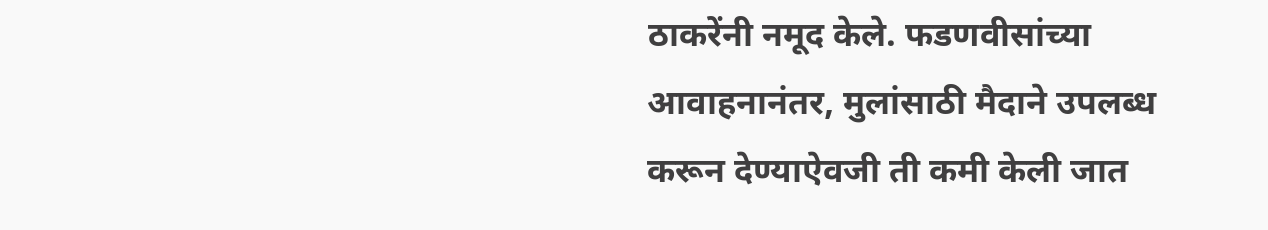ठाकरेंनी नमूद केले. फडणवीसांच्या आवाहनानंतर, मुलांसाठी मैदाने उपलब्ध करून देण्याऐवजी ती कमी केली जात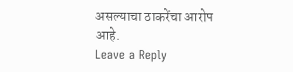असल्याचा ठाकरेंचा आरोप आहे.
Leave a Reply